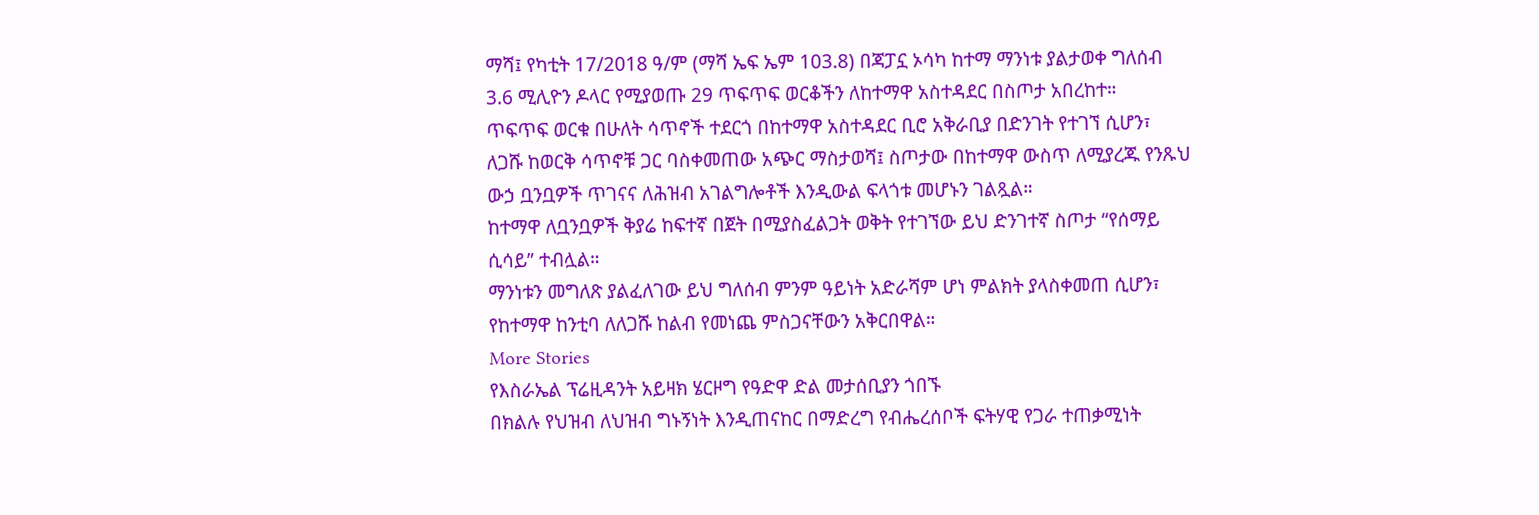ማሻ፤ የካቲት 17/2018 ዓ/ም (ማሻ ኤፍ ኤም 103.8) በጃፓኗ ኦሳካ ከተማ ማንነቱ ያልታወቀ ግለሰብ 3.6 ሚሊዮን ዶላር የሚያወጡ 29 ጥፍጥፍ ወርቆችን ለከተማዋ አስተዳደር በስጦታ አበረከተ።
ጥፍጥፍ ወርቁ በሁለት ሳጥኖች ተደርጎ በከተማዋ አስተዳደር ቢሮ አቅራቢያ በድንገት የተገኘ ሲሆን፣ ለጋሹ ከወርቅ ሳጥኖቹ ጋር ባስቀመጠው አጭር ማስታወሻ፤ ስጦታው በከተማዋ ውስጥ ለሚያረጁ የንጹህ ውኃ ቧንቧዎች ጥገናና ለሕዝብ አገልግሎቶች እንዲውል ፍላጎቱ መሆኑን ገልጿል።
ከተማዋ ለቧንቧዎች ቅያሬ ከፍተኛ በጀት በሚያስፈልጋት ወቅት የተገኘው ይህ ድንገተኛ ስጦታ “የሰማይ ሲሳይ” ተብሏል።
ማንነቱን መግለጽ ያልፈለገው ይህ ግለሰብ ምንም ዓይነት አድራሻም ሆነ ምልክት ያላስቀመጠ ሲሆን፣ የከተማዋ ከንቲባ ለለጋሹ ከልብ የመነጨ ምስጋናቸውን አቅርበዋል።
More Stories
የእስራኤል ፕሬዚዳንት አይዛክ ሄርዞግ የዓድዋ ድል መታሰቢያን ጎበኙ
በክልሉ የህዝብ ለህዝብ ግኑኝነት እንዲጠናከር በማድረግ የብሔረሰቦች ፍትሃዊ የጋራ ተጠቃሚነት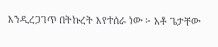እንዲረጋገጥ በትኩረት እየተሰራ ነው ፦ አቶ ጌታቸው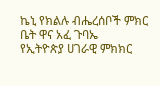ኬኒ የክልሉ ብሔረሰቦች ምክር ቤት ዋና አፈ ጉባኤ
የኢትዮጵያ ሀገራዊ ምክክር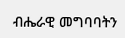ብሔራዊ መግባባትን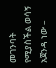መገንባት የሚያስችል ወሳኝ አጀንዳ ነው –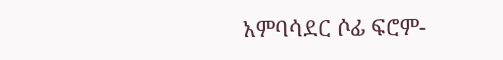አምባሳደር ሶፊ ፍሮም-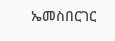ኤመስበርገር